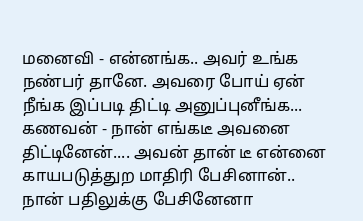மனைவி - என்னங்க.. அவர் உங்க நண்பர் தானே. அவரை போய் ஏன் நீங்க இப்படி திட்டி அனுப்புனீங்க...
கணவன் - நான் எங்கடீ அவனை திட்டினேன்.... அவன் தான் டீ என்னை காயபடுத்துற மாதிரி பேசினான்.. நான் பதிலுக்கு பேசினேனா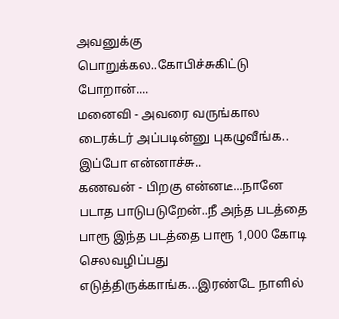அவனுக்கு பொறுக்கல..கோபிச்சுகிட்டு போறான்....
மனைவி - அவரை வருங்கால டைரக்டர் அப்படின்னு புகழுவீங்க.. இப்போ என்னாச்சு..
கணவன் - பிறகு என்னடீ...நானே படாத பாடுபடுறேன்..நீ அந்த படத்தை பாரூ இந்த படத்தை பாரூ 1,000 கோடி செலவழிப்பது எடுத்திருக்காங்க...இரண்டே நாளில்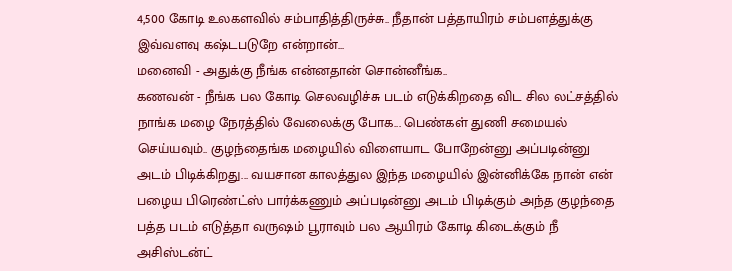4,500 கோடி உலகளவில் சம்பாதித்திருச்சு.. நீதான் பத்தாயிரம் சம்பளத்துக்கு இவ்வளவு கஷ்டபடுறே என்றான்...
மனைவி - அதுக்கு நீங்க என்னதான் சொன்னீங்க..
கணவன் - நீங்க பல கோடி செலவழிச்சு படம் எடுக்கிறதை விட சில லட்சத்தில் நாங்க மழை நேரத்தில் வேலைக்கு போக... பெண்கள் துணி சமையல் செய்யவும்.. குழந்தைங்க மழையில் விளையாட போறேன்னு அப்படின்னு அடம் பிடிக்கிறது... வயசான காலத்துல இந்த மழையில் இன்னிக்கே நான் என் பழைய பிரெண்ட்ஸ் பார்க்கணும் அப்படின்னு அடம் பிடிக்கும் அந்த குழந்தை பத்த படம் எடுத்தா வருஷம் பூராவும் பல ஆயிரம் கோடி கிடைக்கும் நீ அசிஸ்டன்ட்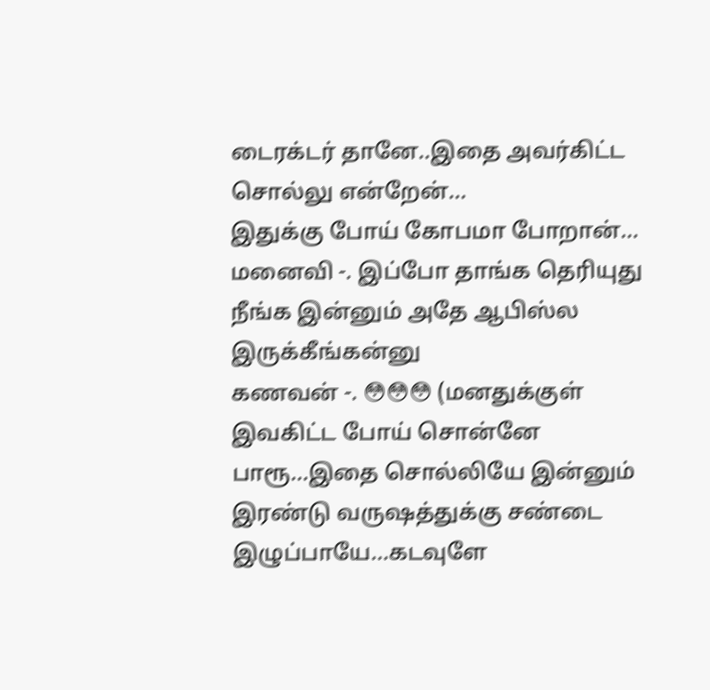டைரக்டர் தானே..இதை அவர்கிட்ட சொல்லு என்றேன்...
இதுக்கு போய் கோபமா போறான்...
மனைவி -. இப்போ தாங்க தெரியுது நீங்க இன்னும் அதே ஆபிஸ்ல இருக்கீங்கன்னு
கணவன் -. 😳😳😳 (மனதுக்குள் இவகிட்ட போய் சொன்னே பாரூ...இதை சொல்லியே இன்னும் இரண்டு வருஷத்துக்கு சண்டை இழுப்பாயே...கடவுளே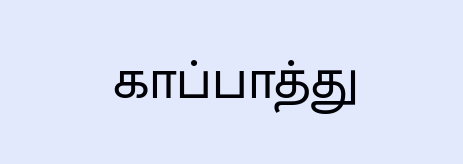காப்பாத்து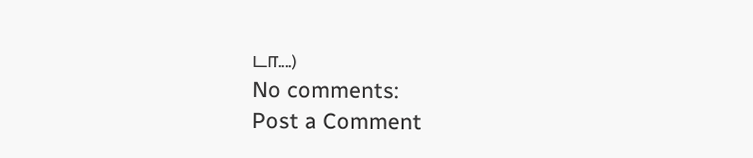டா....)
No comments:
Post a Comment